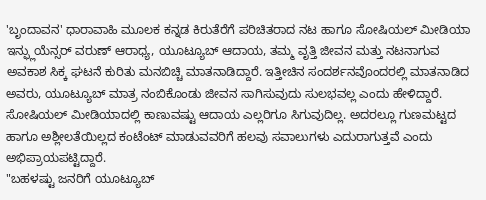'ಬೃಂದಾವನ' ಧಾರಾವಾಹಿ ಮೂಲಕ ಕನ್ನಡ ಕಿರುತೆರೆಗೆ ಪರಿಚಿತರಾದ ನಟ ಹಾಗೂ ಸೋಷಿಯಲ್ ಮೀಡಿಯಾ ಇನ್ಫ್ಲುಯೆನ್ಸರ್ ವರುಣ್ ಆರಾಧ್ಯ, ಯೂಟ್ಯೂಬ್ ಆದಾಯ, ತಮ್ಮ ವೃತ್ತಿ ಜೀವನ ಮತ್ತು ನಟನಾಗುವ ಅವಕಾಶ ಸಿಕ್ಕ ಘಟನೆ ಕುರಿತು ಮನಬಿಚ್ಚಿ ಮಾತನಾಡಿದ್ದಾರೆ. ಇತ್ತೀಚಿನ ಸಂದರ್ಶನವೊಂದರಲ್ಲಿ ಮಾತನಾಡಿದ ಅವರು, ಯೂಟ್ಯೂಬ್ ಮಾತ್ರ ನಂಬಿಕೊಂಡು ಜೀವನ ಸಾಗಿಸುವುದು ಸುಲಭವಲ್ಲ ಎಂದು ಹೇಳಿದ್ದಾರೆ. ಸೋಷಿಯಲ್ ಮೀಡಿಯಾದಲ್ಲಿ ಕಾಣುವಷ್ಟು ಆದಾಯ ಎಲ್ಲರಿಗೂ ಸಿಗುವುದಿಲ್ಲ. ಅದರಲ್ಲೂ ಗುಣಮಟ್ಟದ ಹಾಗೂ ಅಶ್ಲೀಲತೆಯಿಲ್ಲದ ಕಂಟೆಂಟ್ ಮಾಡುವವರಿಗೆ ಹಲವು ಸವಾಲುಗಳು ಎದುರಾಗುತ್ತವೆ ಎಂದು ಅಭಿಪ್ರಾಯಪಟ್ಟಿದ್ದಾರೆ.
"ಬಹಳಷ್ಟು ಜನರಿಗೆ ಯೂಟ್ಯೂಬ್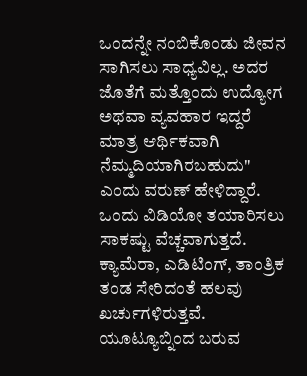ಒಂದನ್ನೇ ನಂಬಿಕೊಂಡು ಜೀವನ ಸಾಗಿಸಲು ಸಾಧ್ಯವಿಲ್ಲ. ಅದರ ಜೊತೆಗೆ ಮತ್ತೊಂದು ಉದ್ಯೋಗ ಅಥವಾ ವ್ಯವಹಾರ ಇದ್ದರೆ ಮಾತ್ರ ಆರ್ಥಿಕವಾಗಿ ನೆಮ್ಮದಿಯಾಗಿರಬಹುದು" ಎಂದು ವರುಣ್ ಹೇಳಿದ್ದಾರೆ. ಒಂದು ವಿಡಿಯೋ ತಯಾರಿಸಲು ಸಾಕಷ್ಟು ವೆಚ್ಚವಾಗುತ್ತದೆ. ಕ್ಯಾಮೆರಾ, ಎಡಿಟಿಂಗ್, ತಾಂತ್ರಿಕ ತಂಡ ಸೇರಿದಂತೆ ಹಲವು ಖರ್ಚುಗಳಿರುತ್ತವೆ. ಯೂಟ್ಯೂಬ್ನಿಂದ ಬರುವ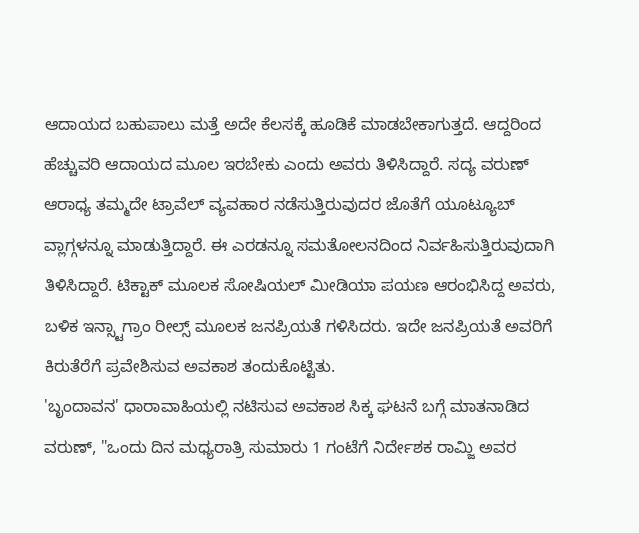ಆದಾಯದ ಬಹುಪಾಲು ಮತ್ತೆ ಅದೇ ಕೆಲಸಕ್ಕೆ ಹೂಡಿಕೆ ಮಾಡಬೇಕಾಗುತ್ತದೆ. ಆದ್ದರಿಂದ ಹೆಚ್ಚುವರಿ ಆದಾಯದ ಮೂಲ ಇರಬೇಕು ಎಂದು ಅವರು ತಿಳಿಸಿದ್ದಾರೆ. ಸದ್ಯ ವರುಣ್ ಆರಾಧ್ಯ ತಮ್ಮದೇ ಟ್ರಾವೆಲ್ ವ್ಯವಹಾರ ನಡೆಸುತ್ತಿರುವುದರ ಜೊತೆಗೆ ಯೂಟ್ಯೂಬ್ ವ್ಲಾಗ್ಗಳನ್ನೂ ಮಾಡುತ್ತಿದ್ದಾರೆ. ಈ ಎರಡನ್ನೂ ಸಮತೋಲನದಿಂದ ನಿರ್ವಹಿಸುತ್ತಿರುವುದಾಗಿ ತಿಳಿಸಿದ್ದಾರೆ. ಟಿಕ್ಟಾಕ್ ಮೂಲಕ ಸೋಷಿಯಲ್ ಮೀಡಿಯಾ ಪಯಣ ಆರಂಭಿಸಿದ್ದ ಅವರು, ಬಳಿಕ ಇನ್ಸ್ಟಾಗ್ರಾಂ ರೀಲ್ಸ್ ಮೂಲಕ ಜನಪ್ರಿಯತೆ ಗಳಿಸಿದರು. ಇದೇ ಜನಪ್ರಿಯತೆ ಅವರಿಗೆ ಕಿರುತೆರೆಗೆ ಪ್ರವೇಶಿಸುವ ಅವಕಾಶ ತಂದುಕೊಟ್ಟಿತು.
'ಬೃಂದಾವನ' ಧಾರಾವಾಹಿಯಲ್ಲಿ ನಟಿಸುವ ಅವಕಾಶ ಸಿಕ್ಕ ಘಟನೆ ಬಗ್ಗೆ ಮಾತನಾಡಿದ ವರುಣ್, "ಒಂದು ದಿನ ಮಧ್ಯರಾತ್ರಿ ಸುಮಾರು 1 ಗಂಟೆಗೆ ನಿರ್ದೇಶಕ ರಾಮ್ಜಿ ಅವರ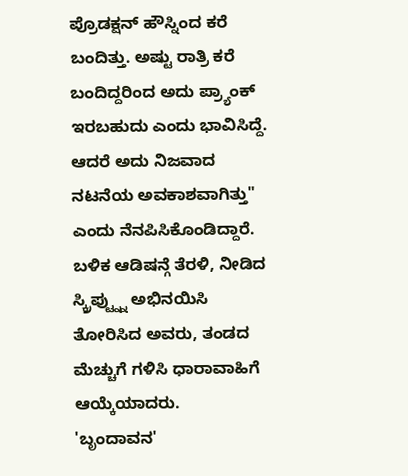ಪ್ರೊಡಕ್ಷನ್ ಹೌಸ್ನಿಂದ ಕರೆ ಬಂದಿತ್ತು. ಅಷ್ಟು ರಾತ್ರಿ ಕರೆ ಬಂದಿದ್ದರಿಂದ ಅದು ಪ್ರ್ಯಾಂಕ್ ಇರಬಹುದು ಎಂದು ಭಾವಿಸಿದ್ದೆ. ಆದರೆ ಅದು ನಿಜವಾದ ನಟನೆಯ ಅವಕಾಶವಾಗಿತ್ತು" ಎಂದು ನೆನಪಿಸಿಕೊಂಡಿದ್ದಾರೆ. ಬಳಿಕ ಆಡಿಷನ್ಗೆ ತೆರಳಿ, ನೀಡಿದ ಸ್ಕ್ರಿಪ್ಟ್ನ್ನು ಅಭಿನಯಿಸಿ ತೋರಿಸಿದ ಅವರು, ತಂಡದ ಮೆಚ್ಚುಗೆ ಗಳಿಸಿ ಧಾರಾವಾಹಿಗೆ ಆಯ್ಕೆಯಾದರು.
'ಬೃಂದಾವನ'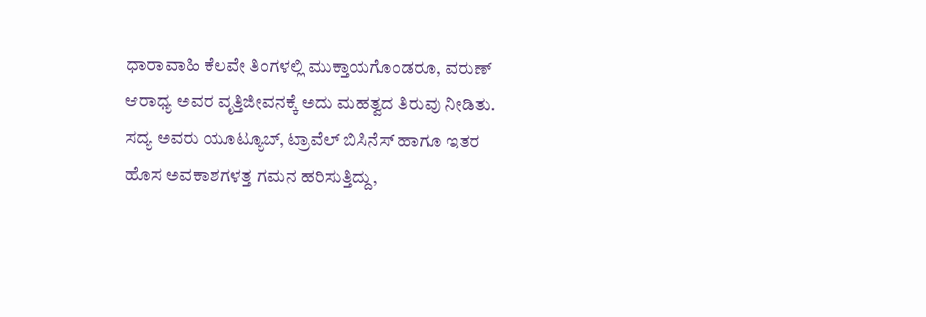ಧಾರಾವಾಹಿ ಕೆಲವೇ ತಿಂಗಳಲ್ಲಿ ಮುಕ್ತಾಯಗೊಂಡರೂ, ವರುಣ್ ಆರಾಧ್ಯ ಅವರ ವೃತ್ತಿಜೀವನಕ್ಕೆ ಅದು ಮಹತ್ವದ ತಿರುವು ನೀಡಿತು. ಸದ್ಯ ಅವರು ಯೂಟ್ಯೂಬ್, ಟ್ರಾವೆಲ್ ಬಿಸಿನೆಸ್ ಹಾಗೂ ಇತರ ಹೊಸ ಅವಕಾಶಗಳತ್ತ ಗಮನ ಹರಿಸುತ್ತಿದ್ದು,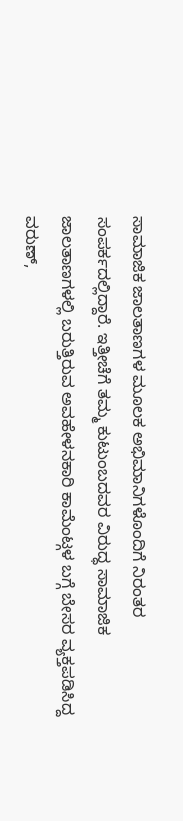ಸಾಮಾಜಿಕ ಜಾಲತಾಣಗಳ ಮೂಲಕ ಅಭಿಮಾನಿಗಳೊಂದಿಗೆ ನಿರಂತರ ಸಂಪರ್ಕದಲ್ಲಿದ್ದಾರೆ. ಇತ್ತೀಚೆಗೆ ತಮ್ಮ ಕುಟುಂಬದವರ ವಿರುದ್ಧ ಸಾಮಾಜಿಕ ಜಾಲತಾಣಗಳಲ್ಲಿ ಬರುತ್ತಿರುವ ಅವಹೇಳನಕಾರಿ ಕಾಮೆಂಟ್ಗಳ ಬಗ್ಗೆ ಬೇಸರ ವ್ಯಕ್ತಪಡಿಸಿದ್ದ ವರುಣ್,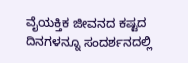ವೈಯಕ್ತಿಕ ಜೀವನದ ಕಷ್ಟದ ದಿನಗಳನ್ನೂ ಸಂದರ್ಶನದಲ್ಲಿ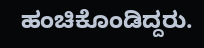ಹಂಚಿಕೊಂಡಿದ್ದರು.